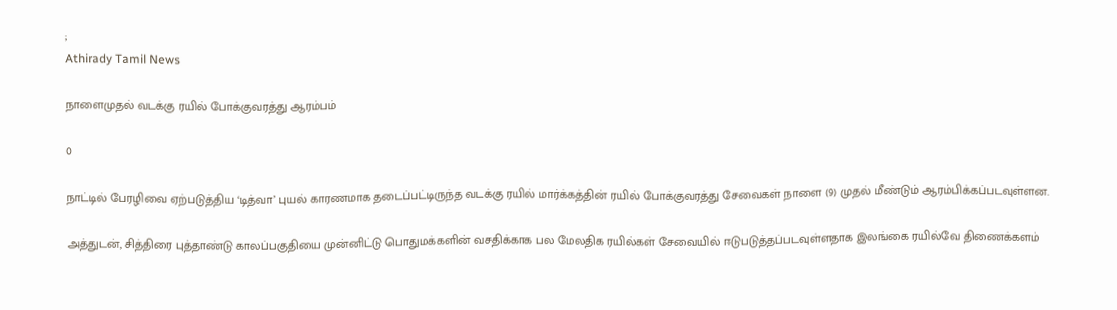;
Athirady Tamil News

நாளைமுதல் வடக்கு ரயில் போக்குவரத்து ஆரம்பம்

0

நாட்டில் பேரழிவை ஏற்படுத்திய ‘டித்வா’ புயல் காரணமாக தடைப்பட்டிருந்த வடக்கு ரயில் மார்க்கத்தின் ரயில் போக்குவரத்து சேவைகள் நாளை (9) முதல் மீண்டும் ஆரம்பிக்கப்படவுள்ளன.

அத்துடன், சித்திரை புத்தாண்டு காலப்பகுதியை முன்னிட்டு பொதுமக்களின் வசதிக்காக பல மேலதிக ரயில்கள் சேவையில் ஈடுபடுத்தப்படவுள்ளதாக இலங்கை ரயில்வே திணைக்களம்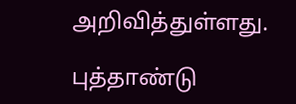அறிவித்துள்ளது.

புத்தாண்டு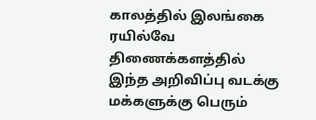காலத்தில் இலங்கை ரயில்வே திணைக்களத்தில் இந்த அறிவிப்பு வடக்கு மக்களுக்கு பெரும்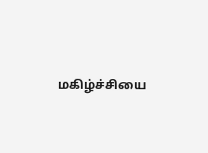மகிழ்ச்சியை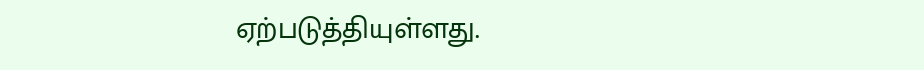ஏற்படுத்தியுள்ளது.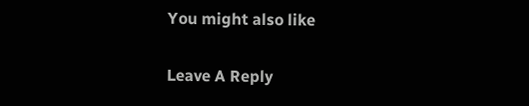You might also like

Leave A Reply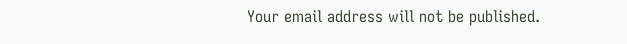Your email address will not be published.